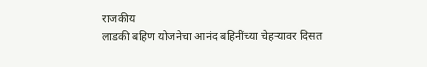राजकीय
लाडकी बहिण योजनेचा आनंद बहिनींच्या चेहऱ्यावर दिसत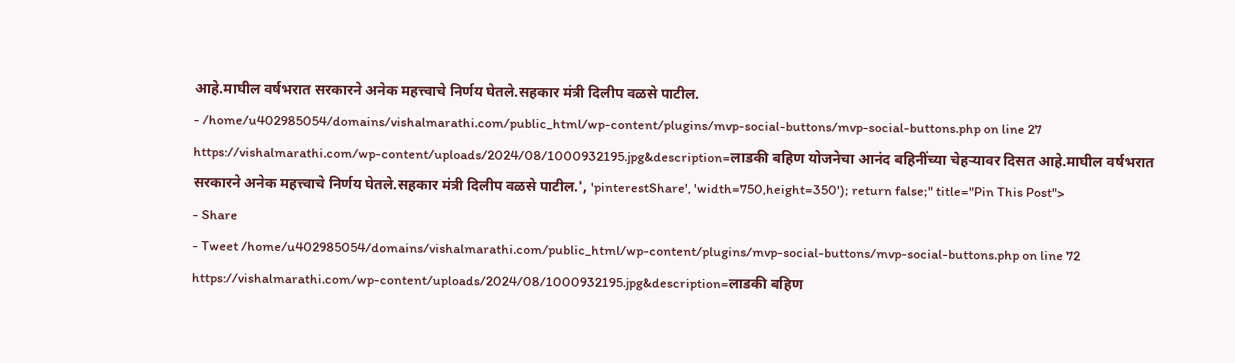आहे.माघील वर्षभरात सरकारने अनेक महत्त्वाचे निर्णय घेतले.सहकार मंत्री दिलीप वळसे पाटील.
- /home/u402985054/domains/vishalmarathi.com/public_html/wp-content/plugins/mvp-social-buttons/mvp-social-buttons.php on line 27
https://vishalmarathi.com/wp-content/uploads/2024/08/1000932195.jpg&description=लाडकी बहिण योजनेचा आनंद बहिनींच्या चेहऱ्यावर दिसत आहे.माघील वर्षभरात सरकारने अनेक महत्त्वाचे निर्णय घेतले.सहकार मंत्री दिलीप वळसे पाटील.', 'pinterestShare', 'width=750,height=350'); return false;" title="Pin This Post">
- Share
- Tweet /home/u402985054/domains/vishalmarathi.com/public_html/wp-content/plugins/mvp-social-buttons/mvp-social-buttons.php on line 72
https://vishalmarathi.com/wp-content/uploads/2024/08/1000932195.jpg&description=लाडकी बहिण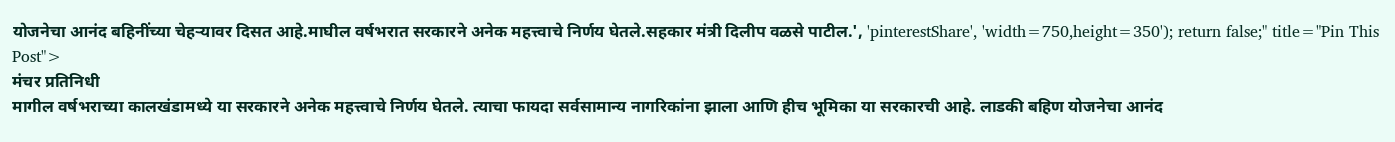योजनेचा आनंद बहिनींच्या चेहऱ्यावर दिसत आहे.माघील वर्षभरात सरकारने अनेक महत्त्वाचे निर्णय घेतले.सहकार मंत्री दिलीप वळसे पाटील.', 'pinterestShare', 'width=750,height=350'); return false;" title="Pin This Post">
मंचर प्रतिनिधी
मागील वर्षभराच्या कालखंडामध्ये या सरकारने अनेक महत्त्वाचे निर्णय घेतले. त्याचा फायदा सर्वसामान्य नागरिकांना झाला आणि हीच भूमिका या सरकारची आहे. लाडकी बहिण योजनेचा आनंद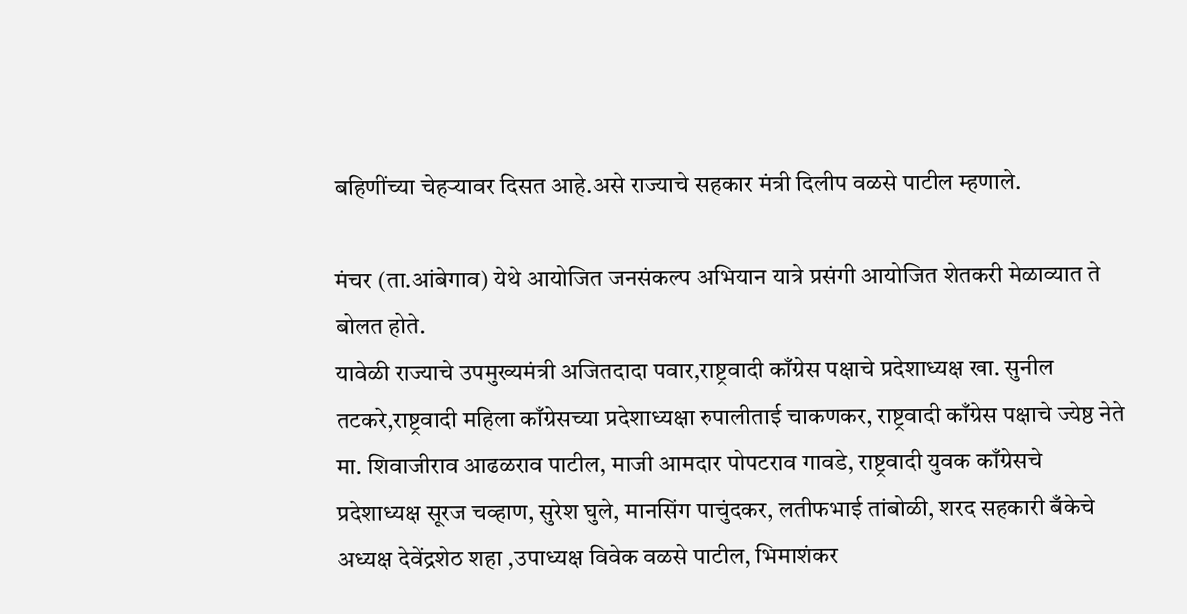बहिणींच्या चेहऱ्यावर दिसत आहे.असे राज्याचे सहकार मंत्री दिलीप वळसे पाटील म्हणाले.

मंचर (ता.आंबेगाव) येथे आयोजित जनसंकल्प अभियान यात्रे प्रसंगी आयोजित शेतकरी मेळाव्यात ते बोलत होते.
यावेळी राज्याचे उपमुख्यमंत्री अजितदादा पवार,राष्ट्रवादी काँग्रेस पक्षाचे प्रदेशाध्यक्ष खा. सुनील तटकरे,राष्ट्रवादी महिला काँग्रेसच्या प्रदेशाध्यक्षा रुपालीताई चाकणकर, राष्ट्रवादी काँग्रेस पक्षाचे ज्येष्ठ नेते मा. शिवाजीराव आढळराव पाटील, माजी आमदार पोपटराव गावडे, राष्ट्रवादी युवक काँग्रेसचे प्रदेशाध्यक्ष सूरज चव्हाण, सुरेश घुले, मानसिंग पाचुंदकर, लतीफभाई तांबोळी, शरद सहकारी बँकेचे अध्यक्ष देवेंद्रशेठ शहा ,उपाध्यक्ष विवेक वळसे पाटील, भिमाशंकर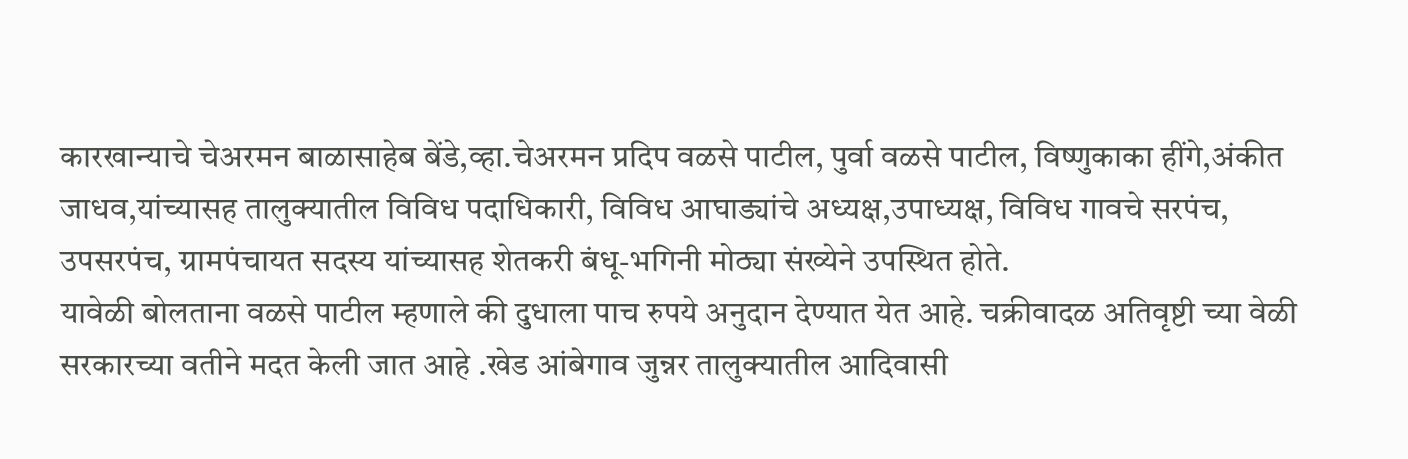कारखान्याचे चेअरमन बाळासाहेब बेंडे,व्हा.चेअरमन प्रदिप वळसे पाटील, पुर्वा वळसे पाटील, विष्णुकाका हींगे,अंकीत जाधव,यांच्यासह तालुक्यातील विविध पदाधिकारी, विविध आघाड्यांचे अध्यक्ष,उपाध्यक्ष, विविध गावचे सरपंच, उपसरपंच, ग्रामपंचायत सदस्य यांच्यासह शेतकरी बंधू-भगिनी मोठ्या संख्येने उपस्थित होते.
यावेळी बोलताना वळसे पाटील म्हणाले की दुधाला पाच रुपये अनुदान देण्यात येत आहे. चक्रीवादळ अतिवृष्टी च्या वेळी सरकारच्या वतीने मदत केली जात आहे .खेड आंबेगाव जुन्नर तालुक्यातील आदिवासी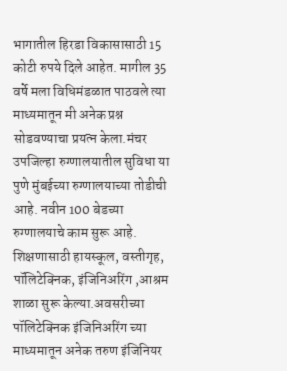भागातील हिरडा विकासासाठी 15 कोटी रुपये दिले आहेत. मागील 35 वर्षे मला विधिमंडळात पाठवले त्या माध्यमातून मी अनेक प्रश्न सोडवण्याचा प्रयत्न केला.मंचर उपजिल्हा रुग्णालयातील सुविधा या पुणे मुंबईच्या रुग्णालयाच्या तोडीची आहे. नवीन 100 बेडच्या रुग्णालयाचे काम सुरू आहे. शिक्षणासाठी हायस्कूल, वस्तीगृह, पॉलिटेक्निक, इंजिनिअरिंग ,आश्रम शाळा सुरू केल्या.अवसरीच्या पॉलिटेक्निक इंजिनिअरिंग च्या माध्यमातून अनेक तरुण इंजिनियर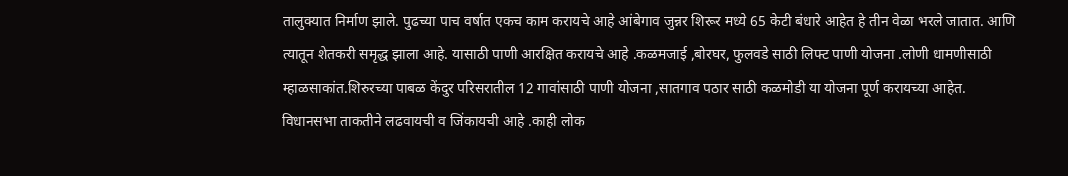तालुक्यात निर्माण झाले. पुढच्या पाच वर्षात एकच काम करायचे आहे आंबेगाव जुन्नर शिरूर मध्ये 65 केटी बंधारे आहेत हे तीन वेळा भरले जातात. आणि त्यातून शेतकरी समृद्ध झाला आहे. यासाठी पाणी आरक्षित करायचे आहे .कळमजाई ,बोरघर, फुलवडे साठी लिफ्ट पाणी योजना .लोणी धामणीसाठी म्हाळसाकांत.शिरुरच्या पाबळ केंदुर परिसरातील 12 गावांसाठी पाणी योजना ,सातगाव पठार साठी कळमोडी या योजना पूर्ण करायच्या आहेत.
विधानसभा ताकतीने लढवायची व जिंकायची आहे .काही लोक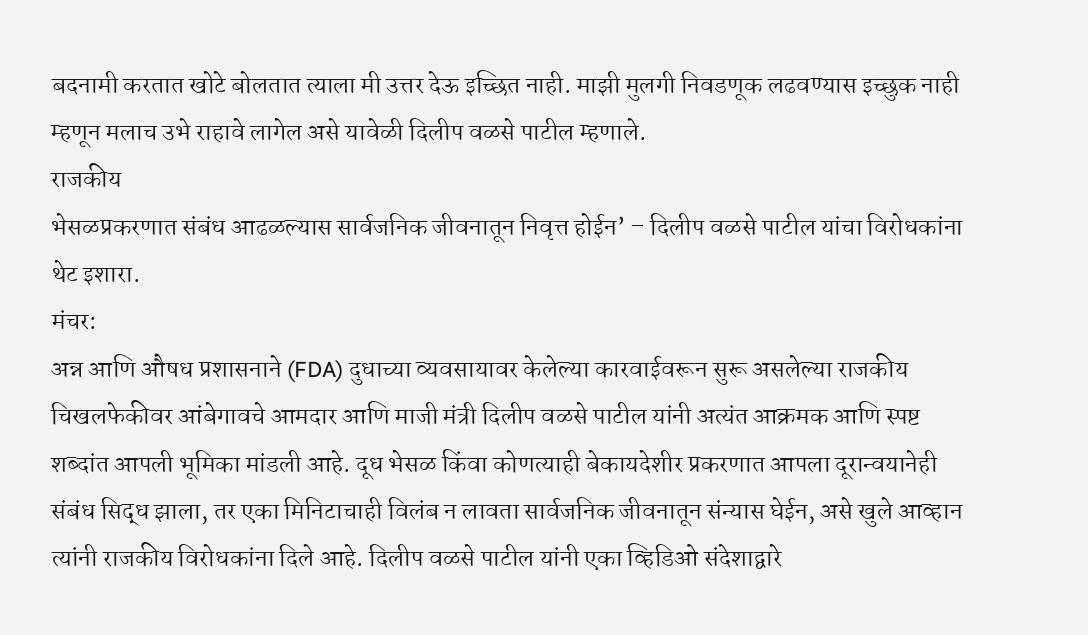बदनामी करतात खोटे बोलतात त्याला मी उत्तर देऊ इच्छित नाही. माझी मुलगी निवडणूक लढवण्यास इच्छुक नाही म्हणून मलाच उभे राहावे लागेल असे यावेळी दिलीप वळसे पाटील म्हणाले.
राजकीय
भेसळप्रकरणात संबंध आढळल्यास सार्वजनिक जीवनातून निवृत्त होईन’ – दिलीप वळसे पाटील यांचा विरोधकांना थेट इशारा.
मंचर:
अन्न आणि औषध प्रशासनाने (FDA) दुधाच्या व्यवसायावर केलेल्या कारवाईवरून सुरू असलेल्या राजकीय चिखलफेकीवर आंबेगावचे आमदार आणि माजी मंत्री दिलीप वळसे पाटील यांनी अत्यंत आक्रमक आणि स्पष्ट शब्दांत आपली भूमिका मांडली आहे. दूध भेसळ किंवा कोणत्याही बेकायदेशीर प्रकरणात आपला दूरान्वयानेही संबंध सिद्ध झाला, तर एका मिनिटाचाही विलंब न लावता सार्वजनिक जीवनातून संन्यास घेईन, असे खुले आव्हान त्यांनी राजकीय विरोधकांना दिले आहे. दिलीप वळसे पाटील यांनी एका व्हिडिओ संदेशाद्वारे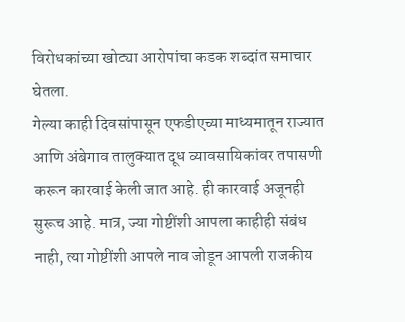विरोधकांच्या खोट्या आरोपांचा कडक शब्दांत समाचार घेतला.
गेल्या काही दिवसांपासून एफडीएच्या माध्यमातून राज्यात आणि अंबेगाव तालुक्यात दूध व्यावसायिकांवर तपासणी करून कारवाई केली जात आहे. ही कारवाई अजूनही सुरूच आहे. मात्र, ज्या गोष्टींशी आपला काहीही संबंध नाही, त्या गोष्टींशी आपले नाव जोडून आपली राजकीय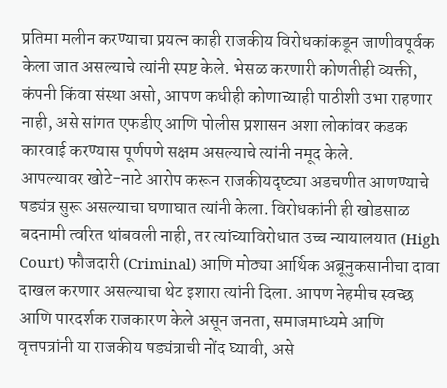प्रतिमा मलीन करण्याचा प्रयत्न काही राजकीय विरोधकांकडून जाणीवपूर्वक केला जात असल्याचे त्यांनी स्पष्ट केले. भेसळ करणारी कोणतीही व्यक्ती, कंपनी किंवा संस्था असो, आपण कधीही कोणाच्याही पाठीशी उभा राहणार नाही, असे सांगत एफडीए आणि पोलीस प्रशासन अशा लोकांवर कडक कारवाई करण्यास पूर्णपणे सक्षम असल्याचे त्यांनी नमूद केले.
आपल्यावर खोटे-नाटे आरोप करून राजकीयदृष्ट्या अडचणीत आणण्याचे षड्यंत्र सुरू असल्याचा घणाघात त्यांनी केला. विरोधकांनी ही खोडसाळ बदनामी त्वरित थांबवली नाही, तर त्यांच्याविरोधात उच्च न्यायालयात (High Court) फौजदारी (Criminal) आणि मोठ्या आर्थिक अब्रूनुकसानीचा दावा दाखल करणार असल्याचा थेट इशारा त्यांनी दिला. आपण नेहमीच स्वच्छ आणि पारदर्शक राजकारण केले असून जनता, समाजमाध्यमे आणि वृत्तपत्रांनी या राजकीय षड्यंत्राची नोंद घ्यावी, असे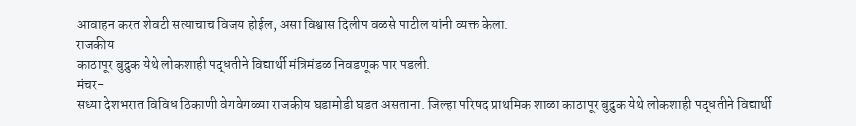आवाहन करत शेवटी सत्याचाच विजय होईल, असा विश्वास दिलीप वळसे पाटील यांनी व्यक्त केला.
राजकीय
काठापूर बुद्रुक येथे लोकशाही पद्धतीने विद्यार्थी मंत्रिमंडळ निवडणूक पार पडली.
मंचर-
सध्या देशभरात विविध ठिकाणी वेगवेगळ्या राजकीय घडामोडी घडत असताना. जिल्हा परिषद प्राथमिक शाळा काठापूर बुद्रुक येथे लोकशाही पद्धतीने विद्यार्थी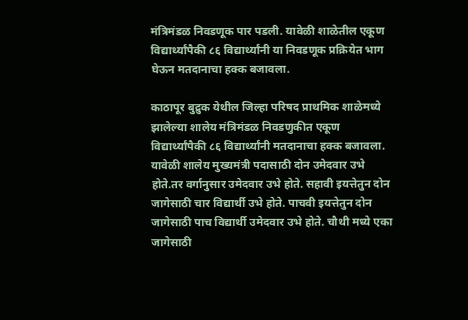मंत्रिमंडळ निवडणूक पार पडली. यावेळी शाळेतील एकूण विद्यार्थ्यांपैकी ८६ विद्यार्थ्यांनी या निवडणूक प्रक्रियेत भाग घेऊन मतदानाचा हक्क बजावला.

काठापूर बुद्रुक येथील जिल्हा परिषद प्राथमिक शाळेमध्ये झालेल्या शालेय मंत्रिमंडळ निवडणुकीत एकूण विद्यार्थ्यांपैकी ८६ विद्यार्थ्यांनी मतदानाचा हक्क बजावला. यावेळी शालेय मुख्यमंत्री पदासाठी दोन उमेदवार उभे होते.तर वर्गानुसार उमेदवार उभे होते. सहावी इयत्तेतुन दोन जागेसाठी चार विद्यार्थी उभे होते. पाचवी इयत्तेतुन दोन जागेसाठी पाच विद्यार्थी उमेदवार उभे होते. चौथी मध्ये एका जागेसाठी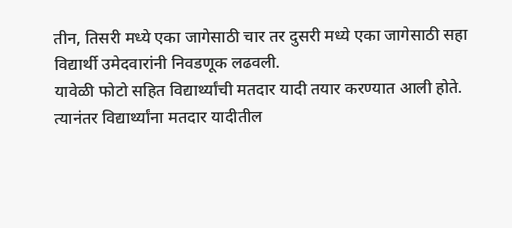तीन, तिसरी मध्ये एका जागेसाठी चार तर दुसरी मध्ये एका जागेसाठी सहा विद्यार्थी उमेदवारांनी निवडणूक लढवली.
यावेळी फोटो सहित विद्यार्थ्यांची मतदार यादी तयार करण्यात आली होते. त्यानंतर विद्यार्थ्यांना मतदार यादीतील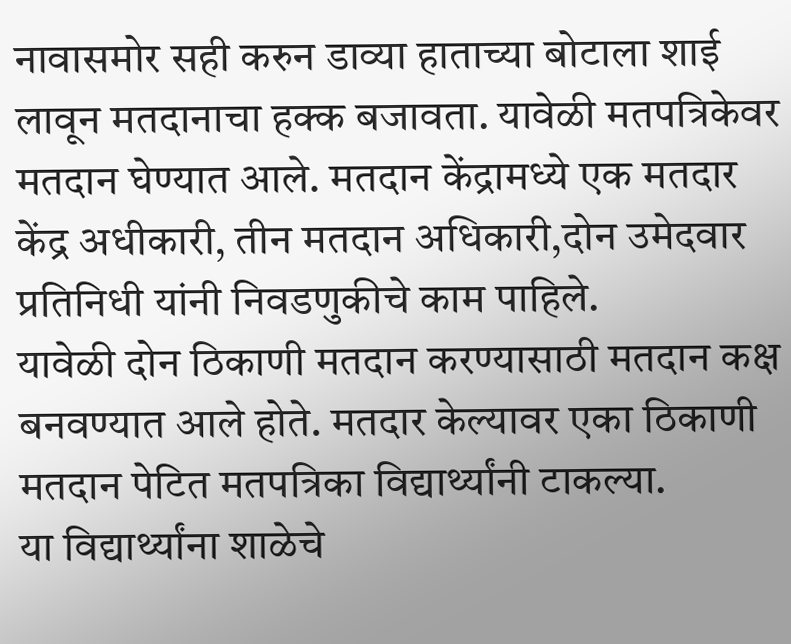नावासमोर सही करुन डाव्या हाताच्या बोटाला शाई लावून मतदानाचा हक्क बजावता. यावेळी मतपत्रिकेवर मतदान घेण्यात आले. मतदान केंद्रामध्ये एक मतदार केंद्र अधीकारी, तीन मतदान अधिकारी,दोन उमेदवार प्रतिनिधी यांनी निवडणुकीचे काम पाहिले.
यावेळी दोन ठिकाणी मतदान करण्यासाठी मतदान कक्ष बनवण्यात आले होते. मतदार केल्यावर एका ठिकाणी मतदान पेटित मतपत्रिका विद्यार्थ्यांनी टाकल्या.
या विद्यार्थ्यांना शाळेचे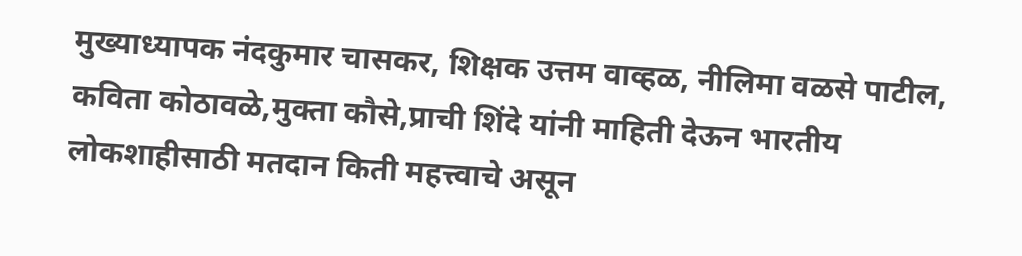मुख्याध्यापक नंदकुमार चासकर, शिक्षक उत्तम वाव्हळ, नीलिमा वळसे पाटील, कविता कोठावळे,मुक्ता कौसे,प्राची शिंदे यांनी माहिती देऊन भारतीय लोकशाहीसाठी मतदान किती महत्त्वाचे असून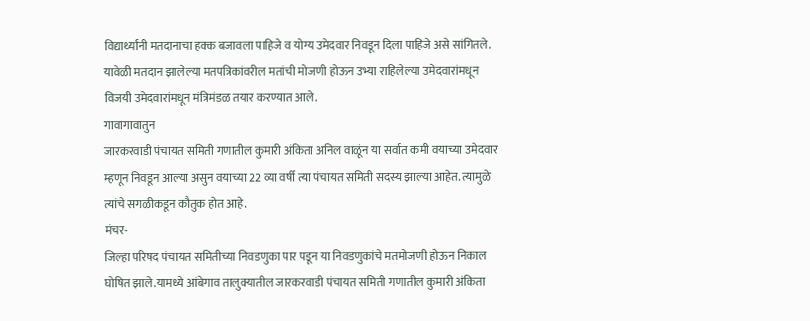विद्यार्थ्यांनी मतदानाचा हक्क बजावला पाहिजे व योग्य उमेदवार निवडून दिला पाहिजे असे सांगितले.
यावेळी मतदान झालेल्या मतपत्रिकांवरील मतांची मोजणी होऊन उभ्या राहिलेल्या उमेदवारांमधून विजयी उमेदवारांमधून मंत्रिमंडळ तयार करण्यात आले.
गावागावातुन
जारकरवाडी पंचायत समिती गणातील कुमारी अंकिता अनिल वाळूंन या सर्वात कमी वयाच्या उमेदवार म्हणून निवडून आल्या असुन वयाच्या 22 व्या वर्षी त्या पंचायत समिती सदस्य झाल्या आहेत. त्यामुळे त्यांचे सगळीकडून कौतुक होत आहे.
मंचर-
जिल्हा परिषद पंचायत समितीच्या निवडणुका पार पडून या निवडणुकांचे मतमोजणी होऊन निकाल घोषित झाले.यामध्ये आंबेगाव तालुक्यातील जारकरवाडी पंचायत समिती गणातील कुमारी अंकिता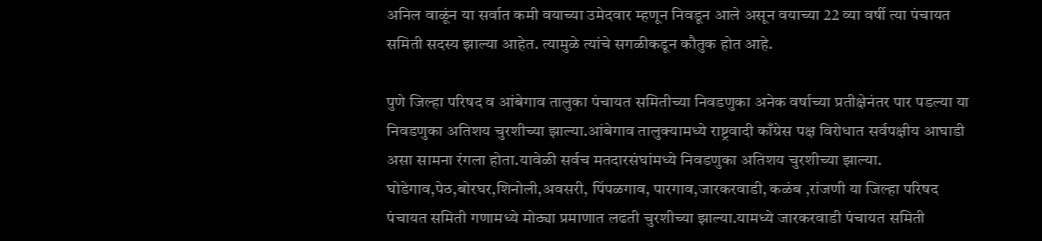अनिल वाळूंन या सर्वात कमी वयाच्या उमेदवार म्हणून निवडून आले असून वयाच्या 22 व्या वर्षी त्या पंचायत समिती सदस्य झाल्या आहेत. त्यामुळे त्यांचे सगळीकडून कौतुक होत आहे.

पुणे जिल्हा परिषद व आंबेगाव तालुका पंचायत समितीच्या निवडणुका अनेक वर्षाच्या प्रतीक्षेनंतर पार पडल्या या निवडणुका अतिशय चुरशीच्या झाल्या.आंबेगाव तालुक्यामध्ये राष्ट्रवादी काँग्रेस पक्ष विरोधात सर्वपक्षीय आघाडी असा सामना रंगला होता.यावेळी सर्वच मतदारसंघांमध्ये निवडणुका अतिशय चुरशीच्या झाल्या. घोडेगाव,पेठ,बोरघर,शिनोली,अवसरी, पिंपळगाव, पारगाव,जारकरवाडी, कळंब ,रांजणी या जिल्हा परिषद पंचायत समिती गणामध्ये मोठ्या प्रमाणात लढती चुरशीच्या झाल्या.यामध्ये जारकरवाडी पंचायत समिती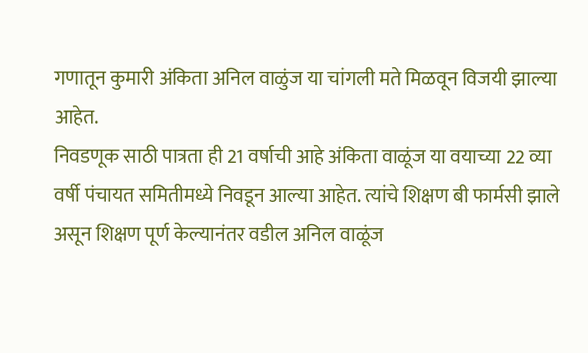गणातून कुमारी अंकिता अनिल वाळुंज या चांगली मते मिळवून विजयी झाल्या आहेत.
निवडणूक साठी पात्रता ही 21 वर्षाची आहे अंकिता वाळूंज या वयाच्या 22 व्या वर्षी पंचायत समितीमध्ये निवडून आल्या आहेत. त्यांचे शिक्षण बी फार्मसी झाले असून शिक्षण पूर्ण केल्यानंतर वडील अनिल वाळूंज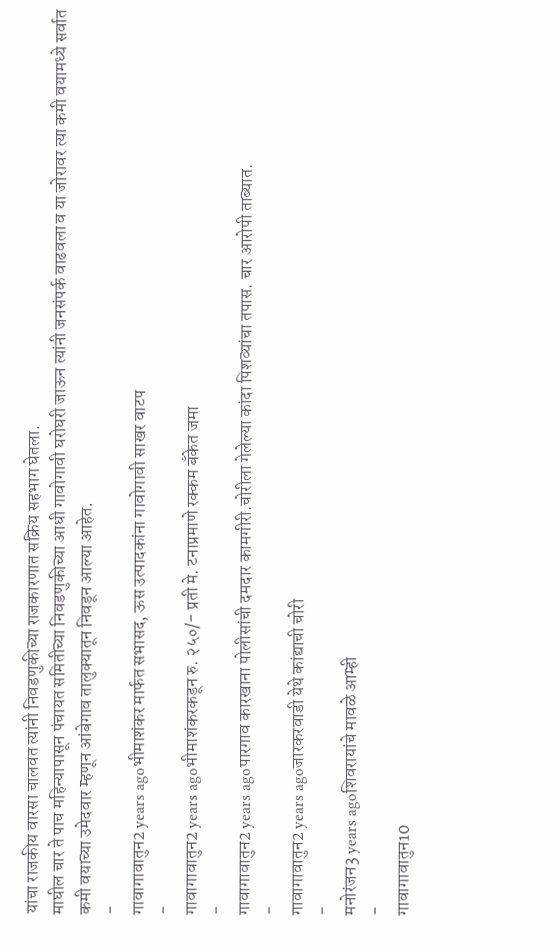यांचा राजकीय वारसा चालवत त्यांनी निवडणुकीच्या राजकारणात सक्रिय सहभाग घेतला.
माघील चार ते पाच महिन्यापासून पंचायत समितीच्या निवडणुकीच्या आधी गावोगावी घरोघरी जाऊन त्यांनी जनसंपर्क वाढवला व या जोरावर त्या कमी वयामध्ये सर्वात कमी वयाच्या उमेदवार म्हणून आंबेगाव तालुक्यातून निवडून आल्या आहेत.
-
गावागावातुन2 years agoभीमाशंकर मार्फत सभासद, ऊस उत्पादकांना गावोगावी साखर वाटप
-
गावागावातुन2 years agoभीमाशंकरकडून रु. २५०/- प्रती मे. टनाप्रमाणे रक्कम बँकेत जमा
-
गावागावातुन2 years agoपारगाव कारखाना पोलीसांची दमदार कामगीरी.चोरीला गेलेल्या कांदा पिशव्यांचा तपास. चार आरोपी ताब्यात.
-
गावागावातुन2 years agoजारकरवाडी येथे कांद्याची चोरी
-
मनोरंजन3 years agoशिवरायांचे मावळे आम्ही
-
गावागावातुन10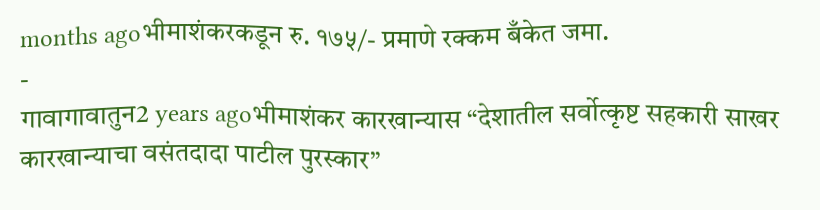months agoभीमाशंकरकडून रु. १७५/- प्रमाणे रक्कम बँकेत जमा.
-
गावागावातुन2 years agoभीमाशंकर कारखान्यास “देशातील सर्वोत्कृष्ट सहकारी साखर कारखान्याचा वसंतदादा पाटील पुरस्कार”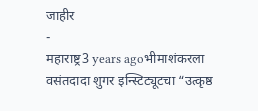जाहीर
-
महाराष्ट्र3 years agoभीमाशंकरला वसंतदादा शुगर इन्स्टिट्यूटचा “उत्कृष्ठ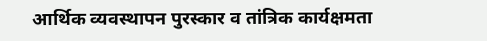आर्थिक व्यवस्थापन पुरस्कार व तांत्रिक कार्यक्षमता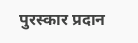पुरस्कार प्रदान